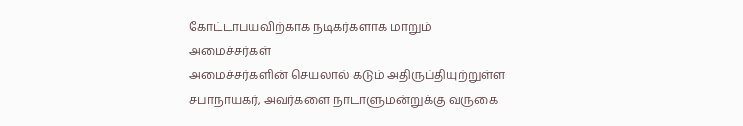கோட்டாபயவிற்காக நடிகர்களாக மாறும் அமைச்சர்கள்
அமைச்சர்களின் செயலால் கடும் அதிருப்தியுற்றுள்ள சபாநாயகர், அவர்களை நாடாளுமன்றுக்கு வருகை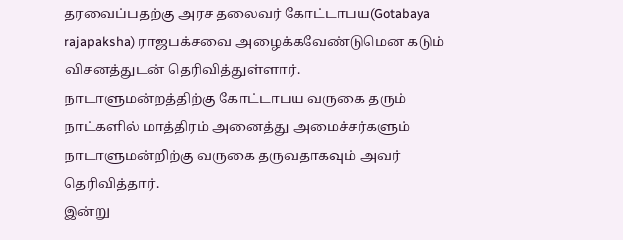தரவைப்பதற்கு அரச தலைவர் கோட்டாபய(Gotabaya rajapaksha) ராஜபக்சவை அழைக்கவேண்டுமென கடும் விசனத்துடன் தெரிவித்துள்ளார்.
நாடாளுமன்றத்திற்கு கோட்டாபய வருகை தரும் நாட்களில் மாத்திரம் அனைத்து அமைச்சர்களும் நாடாளுமன்றிற்கு வருகை தருவதாகவும் அவர் தெரிவித்தார்.
இன்று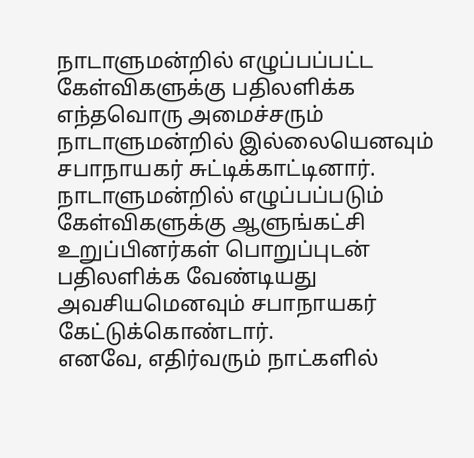நாடாளுமன்றில் எழுப்பப்பட்ட கேள்விகளுக்கு பதிலளிக்க எந்தவொரு அமைச்சரும் நாடாளுமன்றில் இல்லையெனவும் சபாநாயகர் சுட்டிக்காட்டினார்.
நாடாளுமன்றில் எழுப்பப்படும் கேள்விகளுக்கு ஆளுங்கட்சி உறுப்பினர்கள் பொறுப்புடன் பதிலளிக்க வேண்டியது அவசியமெனவும் சபாநாயகர் கேட்டுக்கொண்டார்.
எனவே, எதிர்வரும் நாட்களில்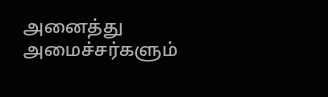அனைத்து அமைச்சர்களும்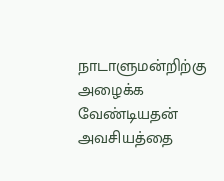நாடாளுமன்றிற்கு அழைக்க வேண்டியதன் அவசியத்தை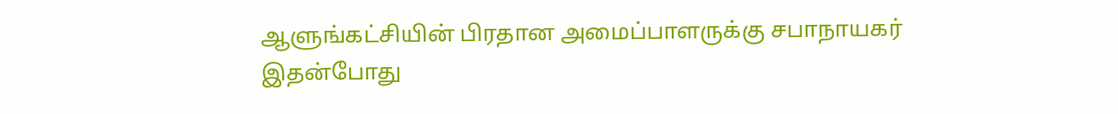ஆளுங்கட்சியின் பிரதான அமைப்பாளருக்கு சபாநாயகர் இதன்போது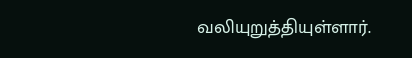வலியுறுத்தியுள்ளார்.